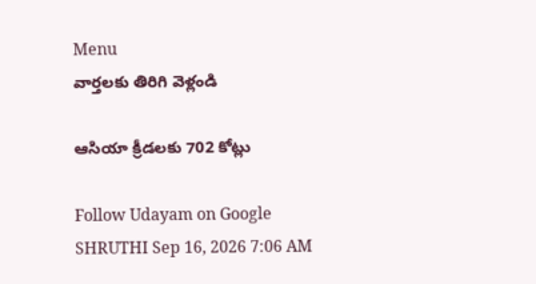Menu
వార్తలకు తిరిగి వెళ్లండి

ఆసియా క్రీడలకు 702 కోట్లు

Follow Udayam on Google
SHRUTHI Sep 16, 2026 7:06 AM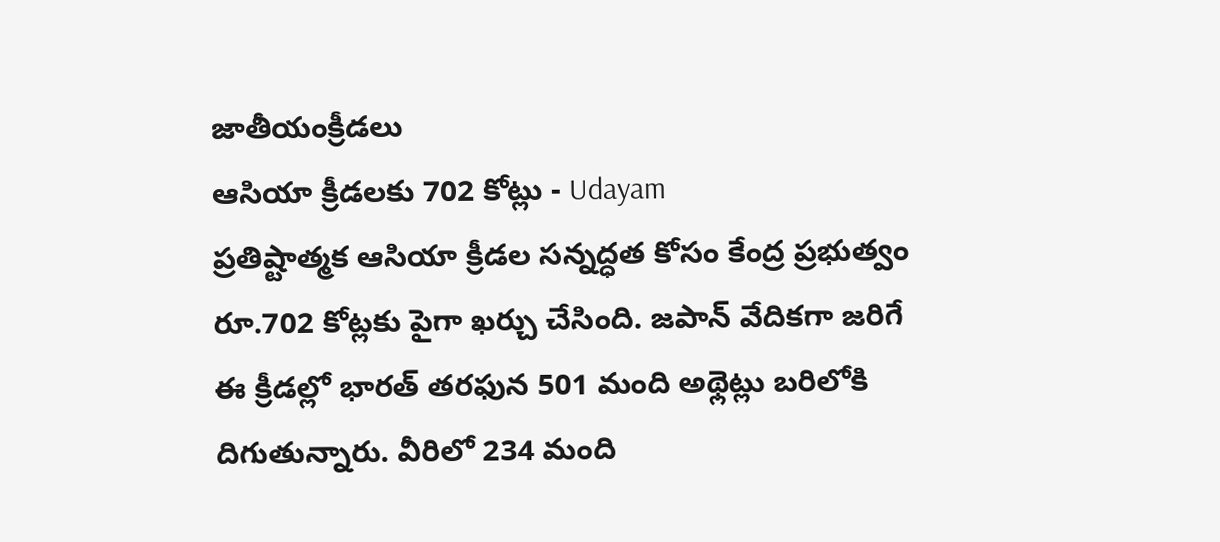జాతీయంక్రీడలు
ఆసియా క్రీడలకు 702 కోట్లు - Udayam
ప్రతిష్టాత్మక ఆసియా క్రీడల సన్నద్ధత కోసం కేంద్ర ప్రభుత్వం రూ.702 కోట్లకు పైగా ఖర్చు చేసింది. జపాన్ వేదికగా జరిగే ఈ క్రీడల్లో భారత్ తరఫున 501 మంది అథ్లెట్లు బరిలోకి దిగుతున్నారు. వీరిలో 234 మంది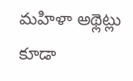మహిళా అథ్లెట్లు కూడా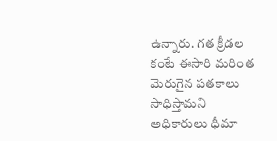ఉన్నారు. గత క్రీడల కంటే ఈసారి మరింత మెరుగైన పతకాలు సాధిస్తామని అధికారులు ధీమా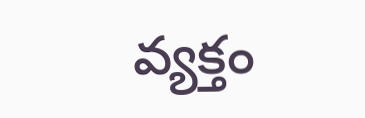వ్యక్తం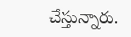చేస్తున్నారు.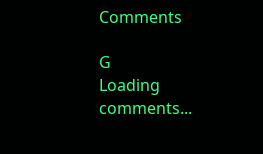Comments

G
Loading comments...